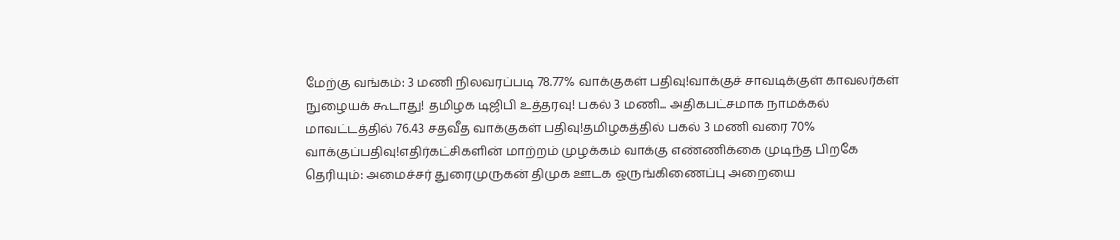மேற்கு வங்கம்: 3 மணி நிலவரப்படி 78.77% வாக்குகள் பதிவு!வாக்குச் சாவடிக்குள் காவலர்கள் நுழையக் கூடாது! தமிழக டிஜிபி உத்தரவு! பகல் 3 மணி... அதிகபட்சமாக நாமக்கல் மாவட்டத்தில் 76.43 சதவீத வாக்குகள் பதிவு!தமிழகத்தில் பகல் 3 மணி வரை 70% வாக்குப்பதிவு!எதிர்கட்சிகளின் மாற்றம் முழக்கம் வாக்கு எண்ணிக்கை முடிந்த பிறகே தெரியும்: அமைச்சர் துரைமுருகன் திமுக ஊடக ஒருங்கிணைப்பு அறையை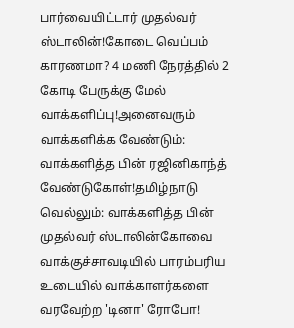பார்வையிட்டார் முதல்வர் ஸ்டாலின்!கோடை வெப்பம் காரணமா? 4 மணி நேரத்தில் 2 கோடி பேருக்கு மேல் வாக்களிப்பு!அனைவரும் வாக்களிக்க வேண்டும்: வாக்களித்த பின் ரஜினிகாந்த் வேண்டுகோள்!தமிழ்நாடு வெல்லும்: வாக்களித்த பின் முதல்வர் ஸ்டாலின்கோவை வாக்குச்சாவடியில் பாரம்பரிய உடையில் வாக்காளர்களை வரவேற்ற 'டினா' ரோபோ!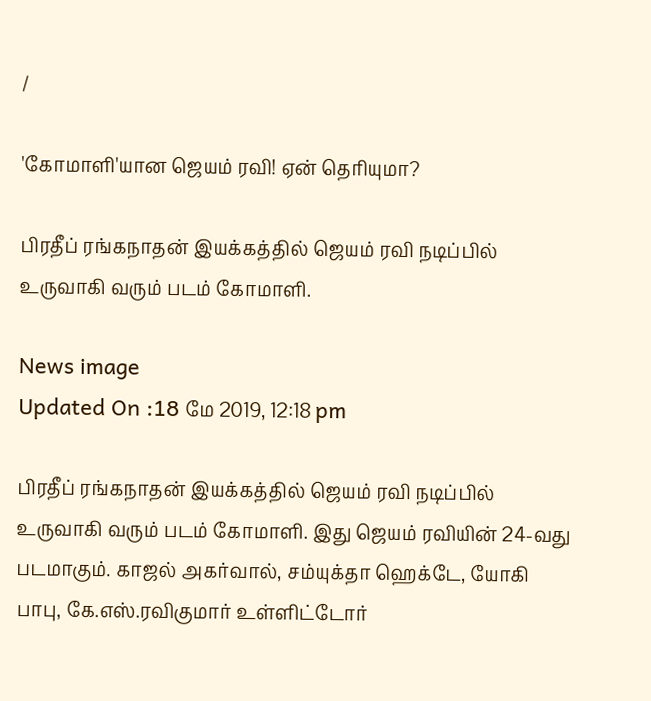/

'கோமாளி'யான ஜெயம் ரவி! ஏன் தெரியுமா?

பிரதீப் ரங்கநாதன் இயக்கத்தில் ஜெயம் ரவி நடிப்பில் உருவாகி வரும் படம் கோமாளி.

News image
Updated On :18 மே 2019, 12:18 pm

பிரதீப் ரங்கநாதன் இயக்கத்தில் ஜெயம் ரவி நடிப்பில் உருவாகி வரும் படம் கோமாளி. இது ஜெயம் ரவியின் 24-வது படமாகும். காஜல் அகர்வால், சம்யுக்தா ஹெக்டே, யோகி பாபு, கே.எஸ்.ரவிகுமார் உள்ளிட்டோர்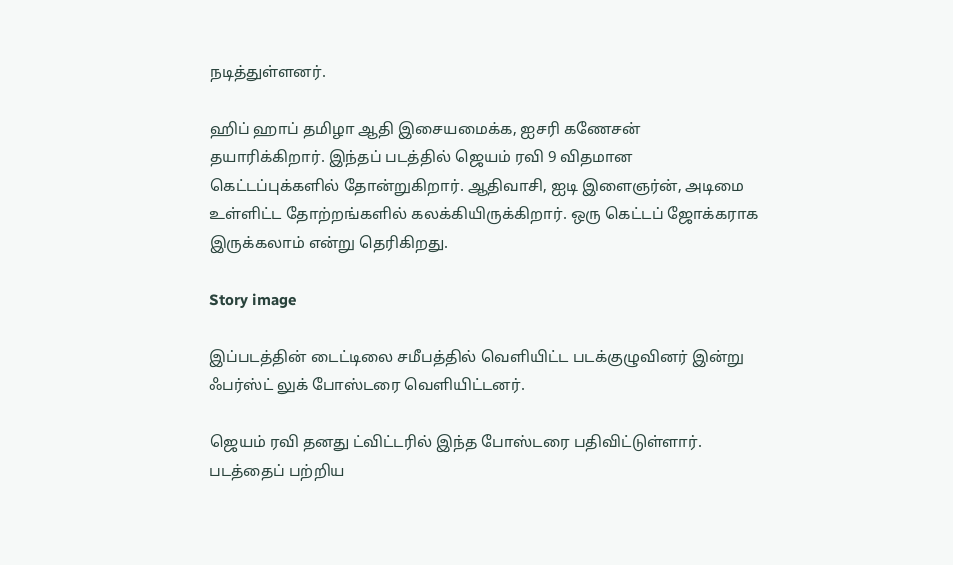நடித்துள்ளனர்.

ஹிப் ஹாப் தமிழா ஆதி இசையமைக்க, ஐசரி கணேசன் தயாரிக்கிறார். இந்தப் படத்தில் ஜெயம் ரவி 9 விதமான கெட்டப்புக்களில் தோன்றுகிறார். ஆதிவாசி, ஐடி இளைஞர்ன், அடிமை உள்ளிட்ட தோற்றங்களில் கலக்கியிருக்கிறார். ஒரு கெட்டப் ஜோக்கராக இருக்கலாம் என்று தெரிகிறது.

Story image

இப்படத்தின் டைட்டிலை சமீபத்தில் வெளியிட்ட படக்குழுவினர் இன்று ஃபர்ஸ்ட் லுக் போஸ்டரை வெளியிட்டனர்.

ஜெயம் ரவி தனது ட்விட்டரில் இந்த போஸ்டரை பதிவிட்டுள்ளார். படத்தைப் பற்றிய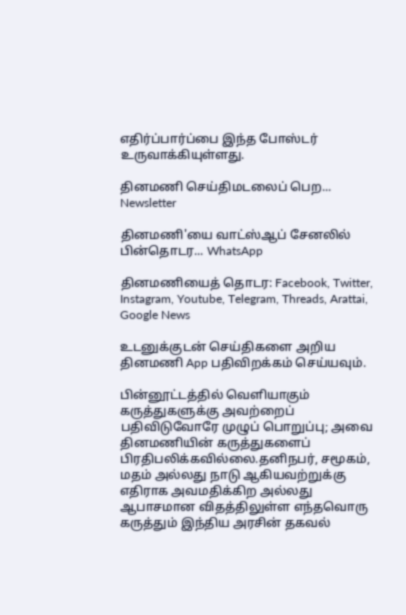எதிர்ப்பார்ப்பை இந்த போஸ்டர் உருவாக்கியுள்ளது.

தினமணி செய்திமடலைப் பெற... Newsletter

தினமணி'யை வாட்ஸ்ஆப் சேனலில் பின்தொடர... WhatsApp

தினமணியைத் தொடர: Facebook, Twitter, Instagram, Youtube, Telegram, Threads, Arattai, Google News

உடனுக்குடன் செய்திகளை அறிய தினமணி App பதிவிறக்கம் செய்யவும்.

பின்னூட்டத்தில் வெளியாகும் கருத்துகளுக்கு அவற்றைப் பதிவிடுவோரே முழுப் பொறுப்பு; அவை தினமணியின் கருத்துகளைப் பிரதிபலிக்கவில்லை.தனிநபர், சமூகம், மதம் அல்லது நாடு ஆகியவற்றுக்கு எதிராக அவமதிக்கிற அல்லது ஆபாசமான விதத்திலுள்ள எந்தவொரு கருத்தும் இந்திய அரசின் தகவல்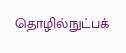தொழில்நுட்பக்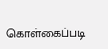கொள்கைப்படி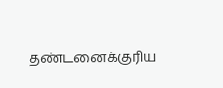தண்டனைக்குரிய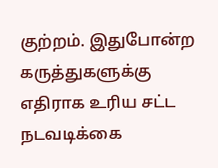குற்றம். இதுபோன்ற கருத்துகளுக்கு எதிராக உரிய சட்ட நடவடிக்கை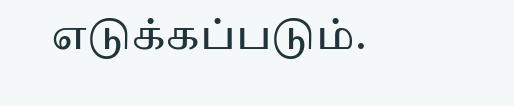எடுக்கப்படும்.